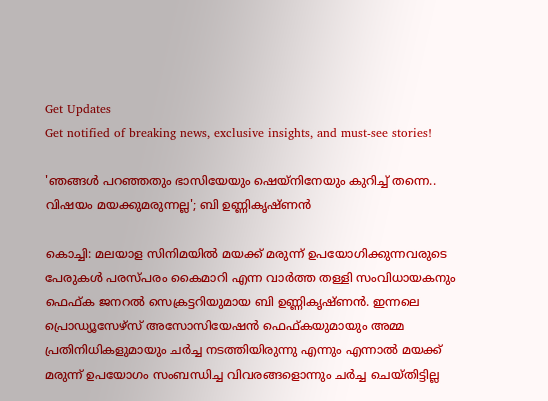Get Updates
Get notified of breaking news, exclusive insights, and must-see stories!

'ഞങ്ങള്‍ പറഞ്ഞതും ഭാസിയേയും ഷെയ്‌നിനേയും കുറിച്ച് തന്നെ.. വിഷയം മയക്കുമരുന്നല്ല'; ബി ഉണ്ണികൃഷ്ണന്‍

കൊച്ചി: മലയാള സിനിമയില്‍ മയക്ക് മരുന്ന് ഉപയോഗിക്കുന്നവരുടെ പേരുകള്‍ പരസ്പരം കൈമാറി എന്ന വാര്‍ത്ത തള്ളി സംവിധായകനും ഫെഫ്ക ജനറല്‍ സെക്രട്ടറിയുമായ ബി ഉണ്ണികൃഷ്ണന്‍. ഇന്നലെ പ്രൊഡ്യൂസേഴ്‌സ് അസോസിയേഷന്‍ ഫെഫ്കയുമായും അമ്മ പ്രതിനിധികളുമായും ചര്‍ച്ച നടത്തിയിരുന്നു എന്നും എന്നാല്‍ മയക്ക് മരുന്ന് ഉപയോഗം സംബന്ധിച്ച വിവരങ്ങളൊന്നും ചര്‍ച്ച ചെയ്തിട്ടില്ല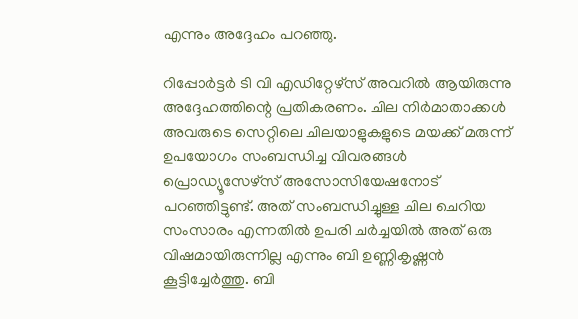എന്നും അദ്ദേഹം പറഞ്ഞു.

റിപ്പോര്‍ട്ടര്‍ ടി വി എഡിറ്റേഴ്‌സ് അവറില്‍ ആയിരുന്നു അദ്ദേഹത്തിന്റെ പ്രതികരണം. ചില നിര്‍മാതാക്കള്‍ അവരുടെ സെറ്റിലെ ചിലയാളുകളുടെ മയക്ക് മരുന്ന് ഉപയോഗം സംബന്ധിച്ച വിവരങ്ങള്‍ പ്രൊഡ്യൂസേഴ്‌സ് അസോസിയേഷനോട് പറഞ്ഞിട്ടുണ്ട്. അത് സംബന്ധിച്ചുള്ള ചില ചെറിയ സംസാരം എന്നതില്‍ ഉപരി ചര്‍ച്ചയില്‍ അത് ഒരു വിഷമായിരുന്നില്ല എന്നും ബി ഉണ്ണികൃഷ്ണന്‍ കൂട്ടിച്ചേര്‍ത്തു. ബി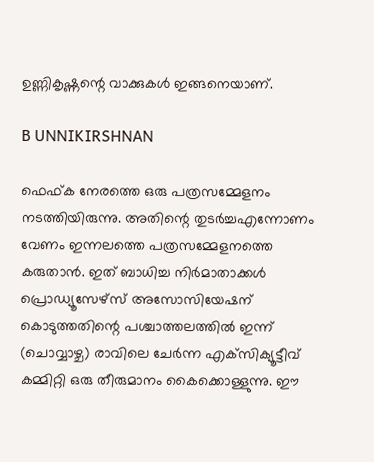ഉണ്ണികൃഷ്ണന്റെ വാക്കുകള്‍ ഇങ്ങനെയാണ്.

B UNNIKIRSHNAN

ഫെഫ്ക നേരത്തെ ഒരു പത്രസമ്മേളനം നടത്തിയിരുന്നു. അതിന്റെ തുടര്‍ച്ചഎന്നോണം വേണം ഇന്നലത്തെ പത്രസമ്മേളനത്തെ കരുതാന്‍. ഇത് ബാധിച്ച നിര്‍മാതാക്കള്‍ പ്രൊഡ്യൂസേഴ്‌സ് അസോസിയേഷന് കൊടുത്തതിന്റെ പശ്ചാത്തലത്തില്‍ ഇന്ന് (ചൊവ്വാഴ്ച) രാവിലെ ചേര്‍ന്ന എക്‌സിക്യൂട്ടീവ് കമ്മിറ്റി ഒരു തീരുമാനം കൈക്കൊള്ളുന്നു. ഈ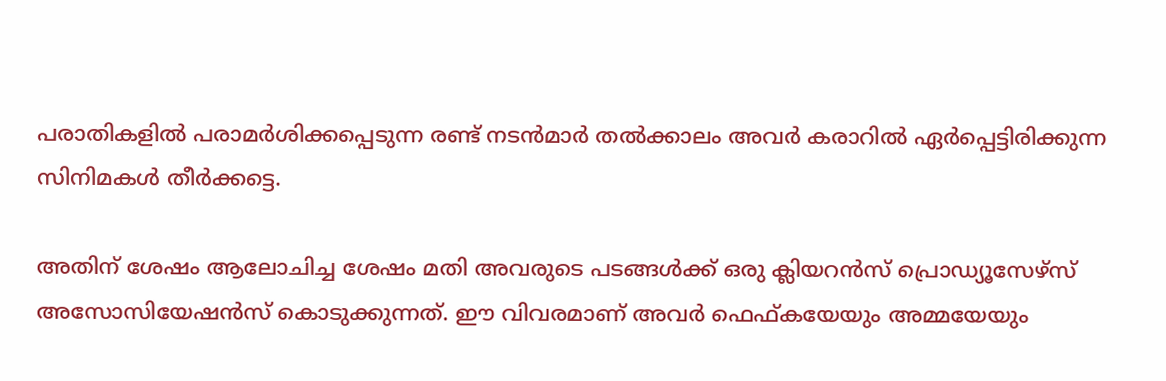പരാതികളില്‍ പരാമര്‍ശിക്കപ്പെടുന്ന രണ്ട് നടന്‍മാര്‍ തല്‍ക്കാലം അവര്‍ കരാറില്‍ ഏര്‍പ്പെട്ടിരിക്കുന്ന സിനിമകള്‍ തീര്‍ക്കട്ടെ.

അതിന് ശേഷം ആലോചിച്ച ശേഷം മതി അവരുടെ പടങ്ങള്‍ക്ക് ഒരു ക്ലിയറന്‍സ് പ്രൊഡ്യൂസേഴ്‌സ് അസോസിയേഷന്‍സ് കൊടുക്കുന്നത്. ഈ വിവരമാണ് അവര്‍ ഫെഫ്കയേയും അമ്മയേയും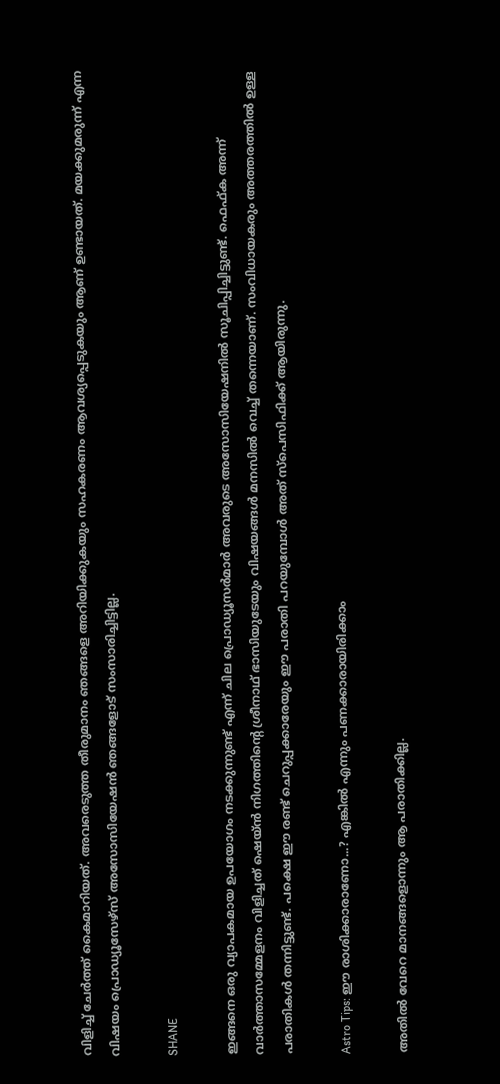വിളിച്ച് ചേര്‍ത്ത് കൈമാറിയത്. അവരെടുത്ത തീരുമാനം ഞങ്ങളെ അറിയിക്കുകയും സഹകരണം ആവശ്യപ്പെടുകയും ആണ് ഉണ്ടായത്. മയക്കുമരുന്ന് എന്ന വിഷയം പ്രൊഡ്യൂസേഴ്‌സ് അസോസിയേഷന്‍ ഞങ്ങളോട് സംസാരിച്ചിട്ടില്ല.

SHANE

ഇങ്ങനെ ഒരു വ്യാപകമായ ഉപയോഗം നടക്കുന്നുണ്ട് എന്ന് ചില പ്രൊഡ്യൂസര്‍മാര്‍ അവരുടെ അസോസിയേഷനില്‍ സൂചിപ്പിച്ചിട്ടുണ്ട്. ഫെഫ്ക അന്ന് വാര്‍ത്താസമ്മേളനം വിളിച്ചത് ഷെയ്ന്‍ നിഗത്തിന്റെ ശ്രീനാഥ് ഭാസിയുടേയും വിഷയങ്ങള്‍ മനസില്‍ വെച്ച് തന്നെയാണ്. സംവിധായകരും അത്തരത്തില്‍ ഉള്ള പരാതികള്‍ തന്നിട്ടുണ്ട്. പക്ഷെ ഈ രണ്ട് ചെറുപ്പക്കാരേയും ഈ പരാതി പറയുമ്പോള്‍ അത് സ്‌പെസിഫിക്ക് ആയിരുന്നു.

Astro Tips: ഈ രാശിക്കാരാണോ...? എങ്കില്‍ എന്നും പണക്കാരായിരിക്കാം

അതില്‍ വേറെ മാനങ്ങളൊന്നും ആ പരാതിക്കില്ല.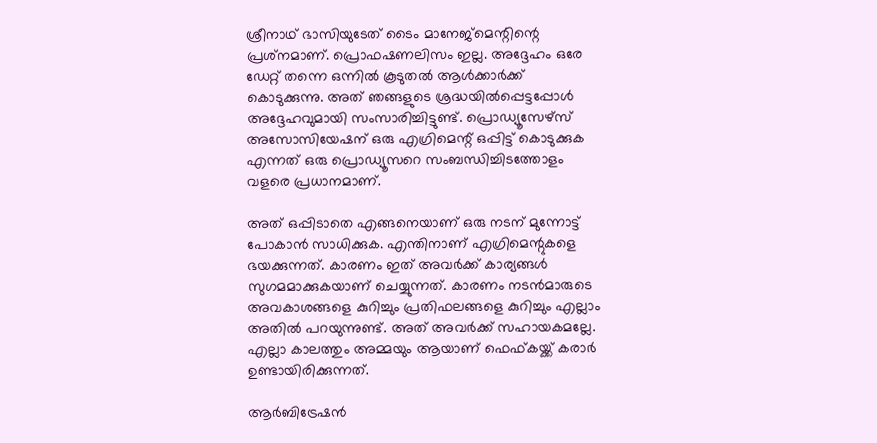ശ്രീനാഥ് ഭാസിയുടേത് ടൈം മാനേജ്‌മെന്റിന്റെ പ്രശ്‌നമാണ്. പ്രൊഫഷണലിസം ഇല്ല. അദ്ദേഹം ഒരേ ഡേറ്റ് തന്നെ ഒന്നില്‍ കൂടുതല്‍ ആള്‍ക്കാര്‍ക്ക് കൊടുക്കുന്നു. അത് ഞങ്ങളുടെ ശ്രദ്ധയില്‍പ്പെട്ടപ്പോള്‍ അദ്ദേഹവുമായി സംസാരിച്ചിട്ടുണ്ട്. പ്രൊഡ്യൂസേഴ്‌സ് അസോസിയേഷന് ഒരു എഗ്രിമെന്റ് ഒപ്പിട്ട് കൊടുക്കുക എന്നത് ഒരു പ്രൊഡ്യൂസറെ സംബന്ധിച്ചിടത്തോളം വളരെ പ്രധാനമാണ്.

അത് ഒപ്പിടാതെ എങ്ങനെയാണ് ഒരു നടന് മുന്നോട്ട് പോകാന്‍ സാധിക്കുക. എന്തിനാണ് എഗ്രിമെന്റുകളെ ഭയക്കുന്നത്. കാരണം ഇത് അവര്‍ക്ക് കാര്യങ്ങള്‍ സുഗമമാക്കുകയാണ് ചെയ്യുന്നത്. കാരണം നടന്‍മാരുടെ അവകാശങ്ങളെ കുറിച്ചും പ്രതിഫലങ്ങളെ കുറിച്ചും എല്ലാം അതില്‍ പറയുന്നുണ്ട്. അത് അവര്‍ക്ക് സഹായകമല്ലേ. എല്ലാ കാലത്തും അമ്മയും ആയാണ് ഫെഫ്കയ്ക്ക് കരാര്‍ ഉണ്ടായിരിക്കുന്നത്.

ആര്‍ബിട്രേഷന്‍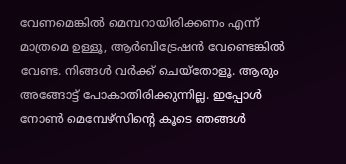വേണമെങ്കില്‍ മെമ്പറായിരിക്കണം എന്ന് മാത്രമെ ഉള്ളൂ, ആര്‍ബിട്രേഷന്‍ വേണ്ടെങ്കില്‍ വേണ്ട. നിങ്ങള്‍ വര്‍ക്ക് ചെയ്‌തോളൂ. ആരും അങ്ങോട്ട് പോകാതിരിക്കുന്നില്ല. ഇപ്പോള്‍ നോണ്‍ മെമ്പേഴ്‌സിന്റെ കൂടെ ഞങ്ങള്‍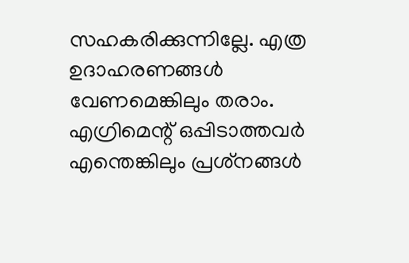സഹകരിക്കുന്നില്ലേ. എത്ര ഉദാഹരണങ്ങള്‍ വേണമെങ്കിലും തരാം. എഗ്രിമെന്റ് ഒപ്പിടാത്തവര്‍ എന്തെങ്കിലും പ്രശ്‌നങ്ങള്‍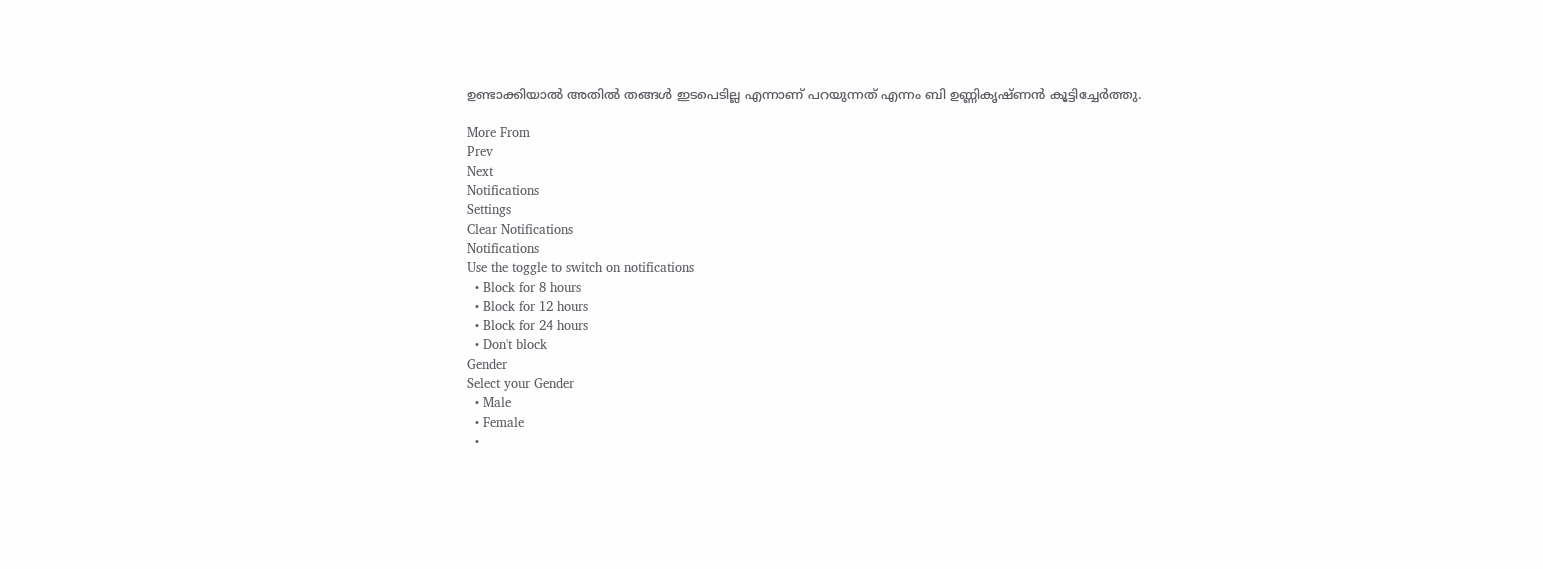ഉണ്ടാക്കിയാല്‍ അതില്‍ തങ്ങള്‍ ഇടപെടില്ല എന്നാണ് പറയുന്നത് എന്നം ബി ഉണ്ണികൃഷ്ണന്‍ കൂട്ടിച്ചേര്‍ത്തു.

More From
Prev
Next
Notifications
Settings
Clear Notifications
Notifications
Use the toggle to switch on notifications
  • Block for 8 hours
  • Block for 12 hours
  • Block for 24 hours
  • Don't block
Gender
Select your Gender
  • Male
  • Female
  •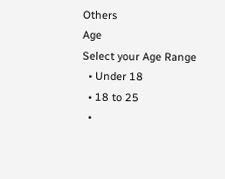Others
Age
Select your Age Range
  • Under 18
  • 18 to 25
  •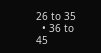26 to 35
  • 36 to 45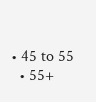• 45 to 55
  • 55+